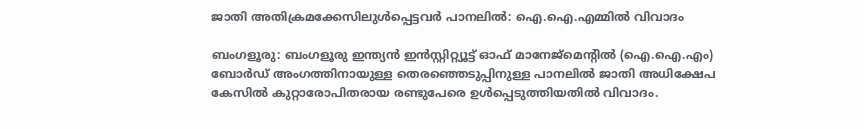ജാതി അതിക്രമക്കേസിലുൾപ്പെട്ടവർ പാനലിൽ: ഐ.ഐ.എമ്മിൽ വിവാദം

ബംഗളൂരു: ബംഗളൂരു ഇന്ത്യൻ ഇൻസ്റ്റിറ്റ്യൂട്ട് ഓഫ് മാനേജ്മെന്റിൽ (ഐ.ഐ.എം) ബോർഡ് അംഗത്തിനായുള്ള തെരഞ്ഞെടുപ്പിനുള്ള പാനലിൽ ജാതി അധിക്ഷേപ കേസിൽ കുറ്റാരോപിതരായ രണ്ടുപേരെ ഉൾപ്പെടുത്തിയതിൽ വിവാദം.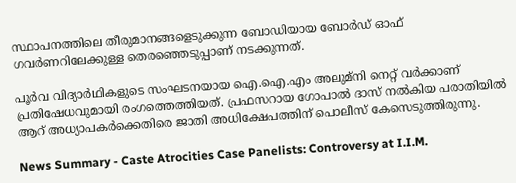സ്ഥാപനത്തിലെ തീരുമാനങ്ങളെടുക്കുന്ന ബോഡിയായ ബോർഡ് ഓഫ് ഗവർണറിലേക്കുള്ള തെരഞ്ഞെടുപ്പാണ് നടക്കുന്നത്.

പൂർവ വിദ്യാർഥികളുടെ സംഘടനയായ ഐ.ഐ.എം അലുമ്നി നെറ്റ് വർക്കാണ് പ്രതിഷേധവുമായി രംഗത്തെത്തിയത്. പ്രഫസറായ ഗോപാൽ ദാസ് നൽകിയ പരാതിയിൽ ആറ് അധ്യാപകർക്കെതിരെ ജാതി അധിക്ഷേപത്തിന് പൊലീസ് കേസെടുത്തിരുന്നു.

News Summary - Caste Atrocities Case Panelists: Controversy at I.I.M.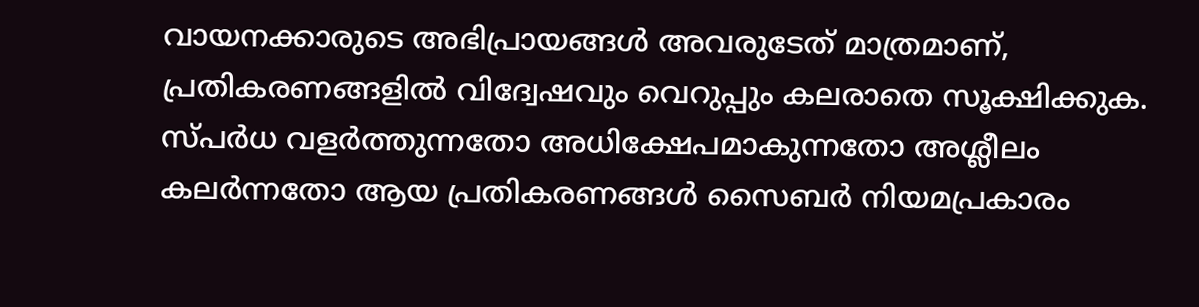വായനക്കാരുടെ അഭിപ്രായങ്ങള്‍ അവരുടേത് മാത്രമാണ്, പ്രതികരണങ്ങളിൽ വിദ്വേഷവും വെറുപ്പും കലരാതെ സൂക്ഷിക്കുക. സ്പർധ വളർത്തുന്നതോ അധിക്ഷേപമാകുന്നതോ അശ്ലീലം കലർന്നതോ ആയ പ്രതികരണങ്ങൾ സൈബർ നിയമപ്രകാരം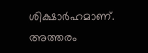ശിക്ഷാർഹമാണ്. അത്തരം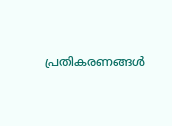പ്രതികരണങ്ങൾ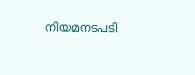നിയമനടപടി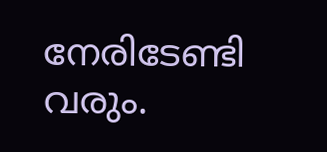നേരിടേണ്ടി വരും.